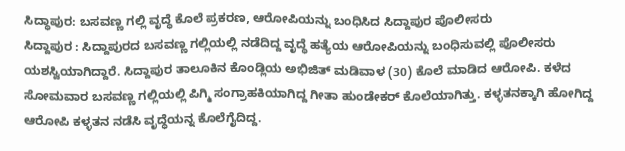ಸಿದ್ಧಾಪುರ: ಬಸವಣ್ಣ ಗಲ್ಲಿ ವೃದ್ಧೆ ಕೊಲೆ ಪ್ರಕರಣ, ಆರೋಪಿಯನ್ನು ಬಂಧಿಸಿದ ಸಿದ್ದಾಪುರ ಪೊಲೀಸರು
ಸಿದ್ದಾಪುರ : ಸಿದ್ದಾಪುರದ ಬಸವಣ್ಣ ಗಲ್ಲಿಯಲ್ಲಿ ನಡೆದಿದ್ದ ವೃದ್ಧೆ ಹತ್ಯೆಯ ಆರೋಪಿಯನ್ನು ಬಂಧಿಸುವಲ್ಲಿ ಪೊಲೀಸರು ಯಶಸ್ವಿಯಾಗಿದ್ದಾರೆ. ಸಿದ್ದಾಪುರ ತಾಲೂಕಿನ ಕೊಂಡ್ಲಿಯ ಅಭಿಜಿತ್ ಮಡಿವಾಳ (30) ಕೊಲೆ ಮಾಡಿದ ಆರೋಪಿ. ಕಳೆದ ಸೋಮವಾರ ಬಸವಣ್ಣ ಗಲ್ಲಿಯಲ್ಲಿ ಪಿಗ್ಮಿ ಸಂಗ್ರಾಹಕಿಯಾಗಿದ್ದ ಗೀತಾ ಹುಂಡೇಕರ್ ಕೊಲೆಯಾಗಿತ್ತು. ಕಳ್ಳತನಕ್ಕಾಗಿ ಹೋಗಿದ್ದ ಆರೋಪಿ ಕಳ್ಳತನ ನಡೆಸಿ ವೃದ್ಧೆಯನ್ನ ಕೊಲೆಗೈದಿದ್ದ.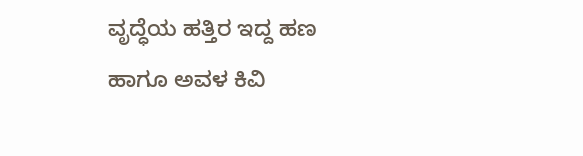ವೃದ್ಧೆಯ ಹತ್ತಿರ ಇದ್ದ ಹಣ ಹಾಗೂ ಅವಳ ಕಿವಿ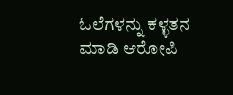ಓಲೆಗಳನ್ನು ಕಳ್ಳತನ ಮಾಡಿ ಆರೋಪಿ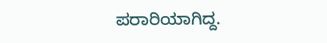ಪರಾರಿಯಾಗಿದ್ದ.